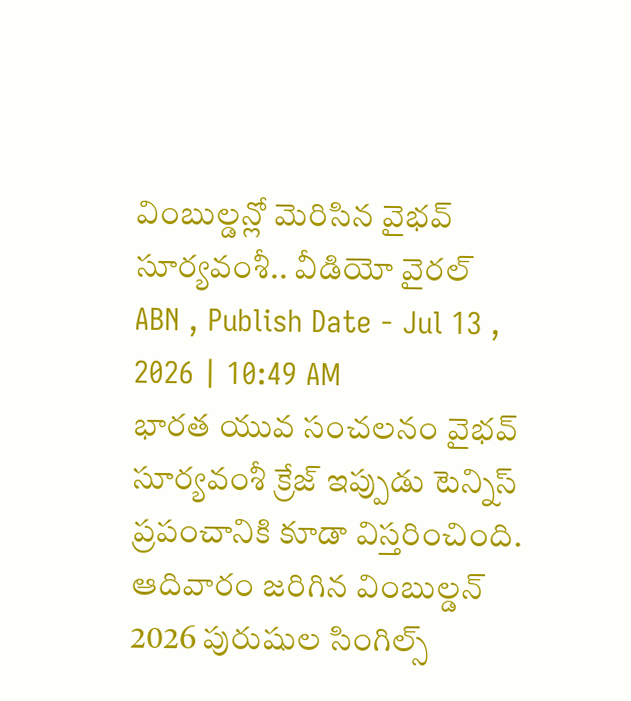వింబుల్డన్లో మెరిసిన వైభవ్ సూర్యవంశీ.. వీడియో వైరల్
ABN , Publish Date - Jul 13 , 2026 | 10:49 AM
భారత యువ సంచలనం వైభవ్ సూర్యవంశీ క్రేజ్ ఇప్పుడు టెన్నిస్ ప్రపంచానికి కూడా విస్తరించింది. ఆదివారం జరిగిన వింబుల్డన్ 2026 పురుషుల సింగిల్స్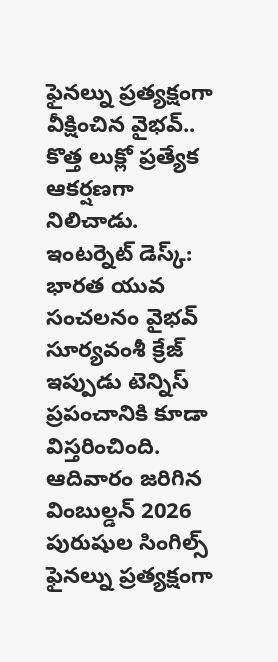ఫైనల్ను ప్రత్యక్షంగా వీక్షించిన వైభవ్.. కొత్త లుక్లో ప్రత్యేక ఆకర్షణగా నిలిచాడు.
ఇంటర్నెట్ డెస్క్: భారత యువ సంచలనం వైభవ్ సూర్యవంశీ క్రేజ్ ఇప్పుడు టెన్నిస్ ప్రపంచానికి కూడా విస్తరించింది. ఆదివారం జరిగిన వింబుల్డన్ 2026 పురుషుల సింగిల్స్ ఫైనల్ను ప్రత్యక్షంగా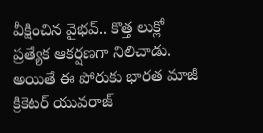వీక్షించిన వైభవ్.. కొత్త లుక్లో ప్రత్యేక ఆకర్షణగా నిలిచాడు. అయితే ఈ పోరుకు భారత మాజీ క్రికెటర్ యువరాజ్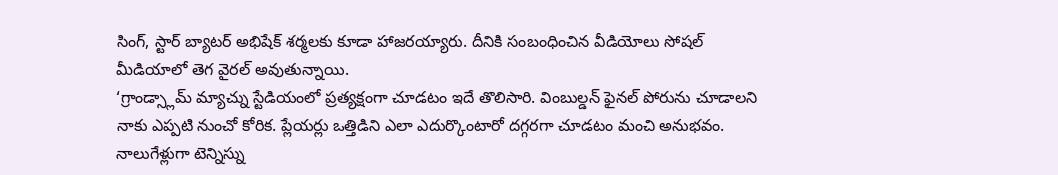సింగ్, స్టార్ బ్యాటర్ అభిషేక్ శర్మలకు కూడా హాజరయ్యారు. దీనికి సంబంధించిన వీడియోలు సోషల్ మీడియాలో తెగ వైరల్ అవుతున్నాయి.
‘గ్రాండ్స్లామ్ మ్యాచ్ను స్టేడియంలో ప్రత్యక్షంగా చూడటం ఇదే తొలిసారి. వింబుల్డన్ ఫైనల్ పోరును చూడాలని నాకు ఎప్పటి నుంచో కోరిక. ప్లేయర్లు ఒత్తిడిని ఎలా ఎదుర్కొంటారో దగ్గరగా చూడటం మంచి అనుభవం. నాలుగేళ్లుగా టెన్నిస్ను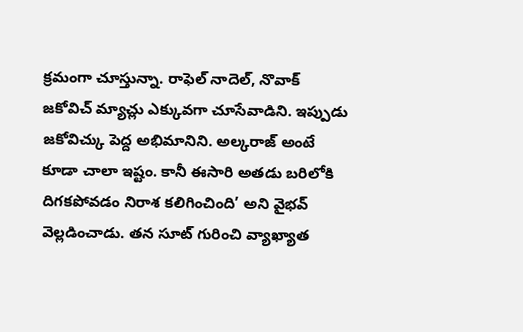క్రమంగా చూస్తున్నా. రాఫెల్ నాదెల్, నొవాక్ జకోవిచ్ మ్యాచ్లు ఎక్కువగా చూసేవాడిని. ఇప్పుడు జకోవిచ్కు పెద్ద అభిమానిని. అల్కరాజ్ అంటే కూడా చాలా ఇష్టం. కానీ ఈసారి అతడు బరిలోకి దిగకపోవడం నిరాశ కలిగించింది’ అని వైభవ్ వెల్లడించాడు. తన సూట్ గురించి వ్యాఖ్యాత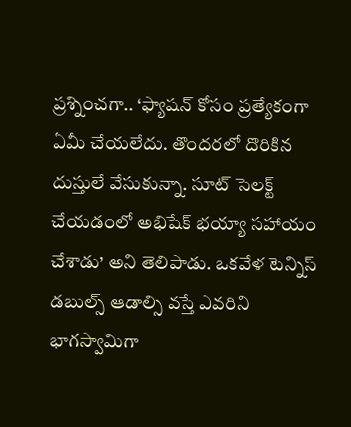ప్రశ్నించగా.. ‘ఫ్యాషన్ కోసం ప్రత్యేకంగా ఏమీ చేయలేదు. తొందరలో దొరికిన దుస్తులే వేసుకున్నా. సూట్ సెలక్ట్ చేయడంలో అభిషేక్ భయ్యా సహాయం చేశాడు’ అని తెలిపాడు. ఒకవేళ టెన్నిస్ డబుల్స్ ఆడాల్సి వస్తే ఎవరిని భాగస్వామిగా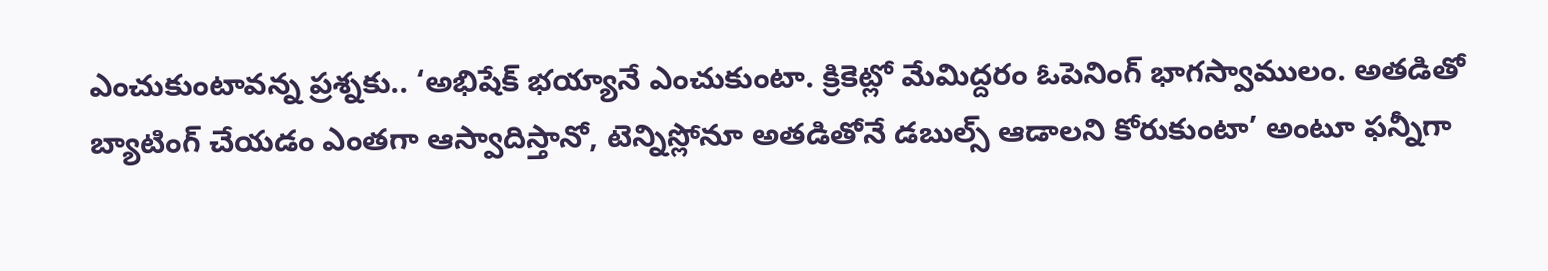ఎంచుకుంటావన్న ప్రశ్నకు.. ‘అభిషేక్ భయ్యానే ఎంచుకుంటా. క్రికెట్లో మేమిద్దరం ఓపెనింగ్ భాగస్వాములం. అతడితో బ్యాటింగ్ చేయడం ఎంతగా ఆస్వాదిస్తానో, టెన్నిస్లోనూ అతడితోనే డబుల్స్ ఆడాలని కోరుకుంటా’ అంటూ ఫన్నీగా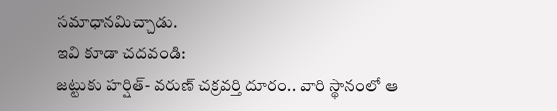సమాధానమిచ్చాడు.
ఇవి కూడా చదవండి:
జట్టుకు హర్షిత్- వరుణ్ చక్రవర్తి దూరం.. వారి స్థానంలో ఆ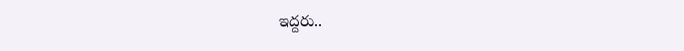ఇద్దరు..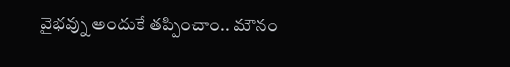వైభవ్ను అందుకే తప్పించాం.. మౌనం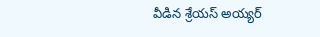వీడిన శ్రేయస్ అయ్యర్